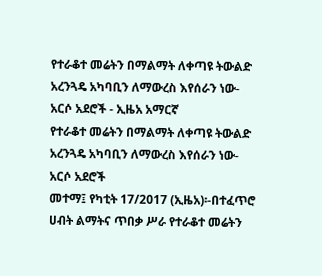የተራቆተ መሬትን በማልማት ለቀጣዩ ትውልድ አረንጓዴ አካባቢን ለማውረስ እየሰራን ነው-አርሶ አደሮች - ኢዜአ አማርኛ
የተራቆተ መሬትን በማልማት ለቀጣዩ ትውልድ አረንጓዴ አካባቢን ለማውረስ እየሰራን ነው-አርሶ አደሮች
መተማ፤ የካቲት 17/2017 (ኢዜአ)፡-በተፈጥሮ ሀብት ልማትና ጥበቃ ሥራ የተራቆተ መሬትን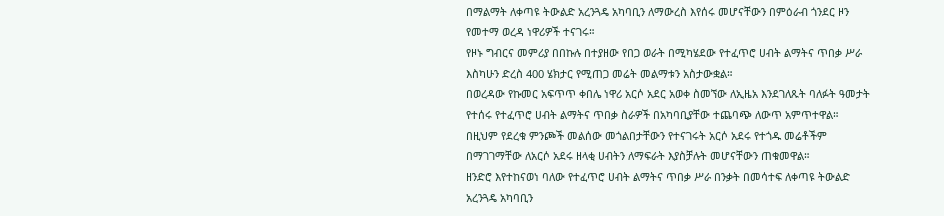በማልማት ለቀጣዩ ትውልድ አረንጓዴ አካባቢን ለማውረስ እየሰሩ መሆናቸውን በምዕራብ ጎንደር ዞን የመተማ ወረዳ ነዋሪዎች ተናገሩ።
የዞኑ ግብርና መምሪያ በበኩሉ በተያዘው የበጋ ወራት በሚካሄደው የተፈጥሮ ሀብት ልማትና ጥበቃ ሥራ እስካሁን ድረስ 400 ሄክታር የሚጠጋ መሬት መልማቱን አስታውቋል።
በወረዳው የኩመር አፍጥጥ ቀበሌ ነዋሪ አርሶ አደር አወቀ ስመኘው ለኢዜአ እንደገለጹት ባለፉት ዓመታት የተሰሩ የተፈጥሮ ሀብት ልማትና ጥበቃ ስራዎች በአካባቢያቸው ተጨባጭ ለውጥ አምጥተዋል።
በዚህም የደረቁ ምንጮች መልሰው መጎልበታቸውን የተናገሩት አርሶ አደሩ የተጎዱ መሬቶችም በማገገማቸው ለአርሶ አደሩ ዘላቂ ሀብትን ለማፍራት እያስቻሉት መሆናቸውን ጠቁመዋል።
ዘንድሮ እየተከናወነ ባለው የተፈጥሮ ሀብት ልማትና ጥበቃ ሥራ በንቃት በመሳተፍ ለቀጣዩ ትውልድ አረንጓዴ አካባቢን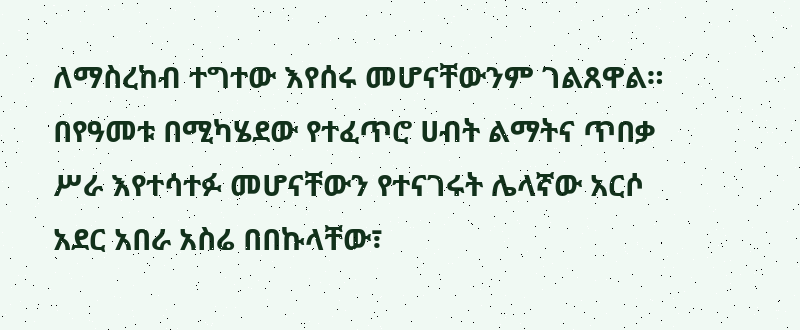ለማስረከብ ተግተው እየሰሩ መሆናቸውንም ገልጸዋል።
በየዓመቱ በሚካሄደው የተፈጥሮ ሀብት ልማትና ጥበቃ ሥራ እየተሳተፉ መሆናቸውን የተናገሩት ሌላኛው አርሶ አደር አበራ አስሬ በበኩላቸው፣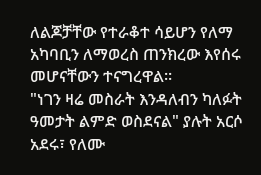ለልጆቻቸው የተራቆተ ሳይሆን የለማ አካባቢን ለማወረስ ጠንክረው እየሰሩ መሆናቸውን ተናግረዋል።
"ነገን ዛሬ መስራት እንዳለብን ካለፉት ዓመታት ልምድ ወስደናል" ያሉት አርሶ አደሩ፣ የለሙ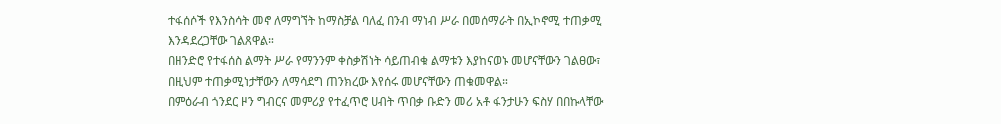ተፋሰሶች የእንስሳት መኖ ለማግኘት ከማስቻል ባለፈ በንብ ማነብ ሥራ በመሰማራት በኢኮኖሚ ተጠቃሚ እንዳደረጋቸው ገልጸዋል።
በዘንድሮ የተፋሰስ ልማት ሥራ የማንንም ቀስቃሽነት ሳይጠብቁ ልማቱን እያከናወኑ መሆናቸውን ገልፀው፣ በዚህም ተጠቃሚነታቸውን ለማሳደግ ጠንክረው እየሰሩ መሆናቸውን ጠቁመዋል።
በምዕራብ ጎንደር ዞን ግብርና መምሪያ የተፈጥሮ ሀብት ጥበቃ ቡድን መሪ አቶ ፋንታሁን ፍስሃ በበኩላቸው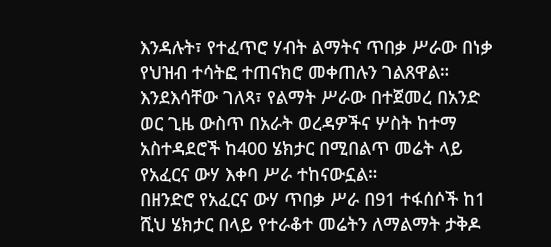እንዳሉት፣ የተፈጥሮ ሃብት ልማትና ጥበቃ ሥራው በነቃ የህዝብ ተሳትፎ ተጠናክሮ መቀጠሉን ገልጸዋል።
እንደእሳቸው ገለጻ፣ የልማት ሥራው በተጀመረ በአንድ ወር ጊዜ ውስጥ በአራት ወረዳዎችና ሦስት ከተማ አስተዳደሮች ከ400 ሄክታር በሚበልጥ መሬት ላይ የአፈርና ውሃ እቀባ ሥራ ተከናውኗል።
በዘንድሮ የአፈርና ውሃ ጥበቃ ሥራ በ91 ተፋሰሶች ከ1 ሺህ ሄክታር በላይ የተራቆተ መሬትን ለማልማት ታቅዶ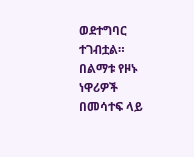ወደተግባር ተገብቷል።
በልማቱ የዞኑ ነዋሪዎች በመሳተፍ ላይ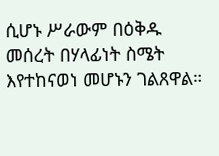ሲሆኑ ሥራውም በዕቅዱ መሰረት በሃላፊነት ስሜት እየተከናወነ መሆኑን ገልጸዋል።